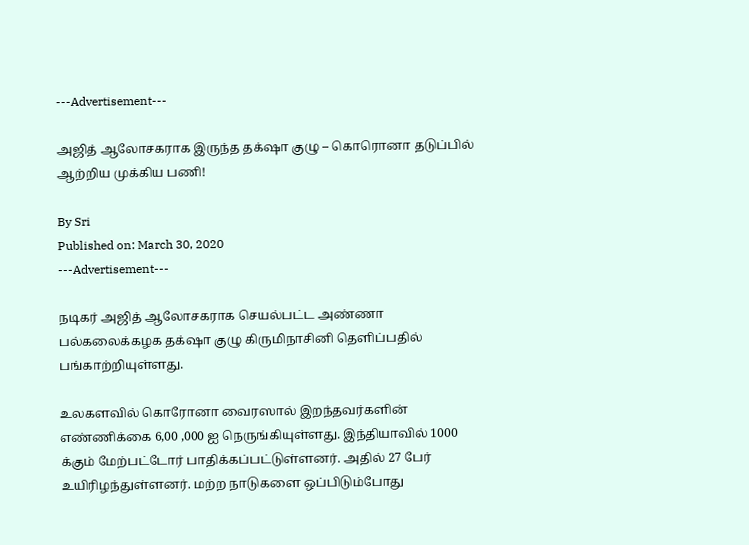---Advertisement---

அஜித் ஆலோசகராக இருந்த தக்‌ஷா குழு – கொரொனா தடுப்பில் ஆற்றிய முக்கிய பணி!

By Sri
Published on: March 30, 2020
---Advertisement---

நடிகர் அஜித் ஆலோசகராக செயல்பட்ட அண்ணா பல்கலைக்கழக தக்‌ஷா குழு கிருமிநாசினி தெளிப்பதில் பங்காற்றியுள்ளது.

உலகளவில் கொரோனா வைரஸால் இறந்தவர்களின் எண்ணிக்கை 6,00 ,000 ஐ நெருங்கியுள்ளது. இந்தியாவில் 1000 க்கும் மேற்பட்டோர் பாதிக்கப்பட்டுள்ளனர். அதில் 27 பேர் உயிரிழந்துள்ளனர். மற்ற நாடுகளை ஒப்பிடும்போது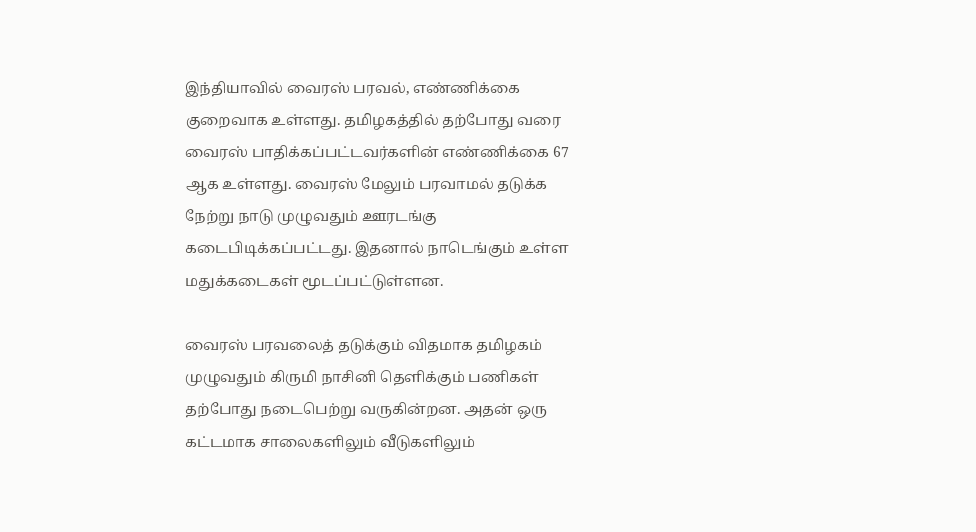இந்தியாவில் வைரஸ் பரவல், எண்ணிக்கை குறைவாக உள்ளது. தமிழகத்தில் தற்போது வரை வைரஸ் பாதிக்கப்பட்டவர்களின் எண்ணிக்கை 67 ஆக உள்ளது. வைரஸ் மேலும் பரவாமல் தடுக்க நேற்று நாடு முழுவதும் ஊரடங்கு கடைபிடிக்கப்பட்டது. இதனால் நாடெங்கும் உள்ள மதுக்கடைகள் மூடப்பட்டுள்ளன.

வைரஸ் பரவலைத் தடுக்கும் விதமாக தமிழகம் முழுவதும் கிருமி நாசினி தெளிக்கும் பணிகள் தற்போது நடைபெற்று வருகின்றன. அதன் ஒரு கட்டமாக சாலைகளிலும் வீடுகளிலும்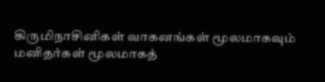கிருமிநாசினிகள் வாகனங்கள் மூலமாகவும் மனிதர்கள் மூலமாகத்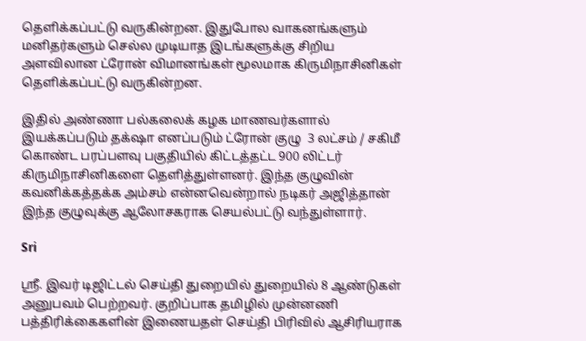தெளிக்கப்பட்டு வருகின்றன. இதுபோல வாகனங்களும் மனிதர்களும் செல்ல முடியாத இடங்களுக்கு சிறிய அளவிலான ட்ரோன் விமானங்கள் மூலமாக கிருமிநாசினிகள் தெளிக்கப்பட்டு வருகின்றன.

இதில் அண்ணா பல்கலைக் கழக மாணவர்களால் இயக்கப்படும் தக்‌ஷா எனப்படும் ட்ரோன் குழு  3 லட்சம் / சகிமீ கொண்ட பரப்பளவு பகுதியில் கிட்டத்தட்ட 900 லிட்டர் கிருமிநாசினிகளை தெளித்துள்ளனர். இந்த குழுவின் கவனிக்கத்தக்க அம்சம் என்னவென்றால் நடிகர் அஜித்தான் இந்த குழுவுக்கு ஆலோசகராக செயல்பட்டு வந்துள்ளார்.

Sri

ஸ்ரீ. இவர் டிஜிட்டல் செய்தி துறையில் துறையில் 8 ஆண்டுகள் அனுபவம் பெற்றவர். குறிப்பாக தமிழில் முன்னணி பத்திரிக்கைகளின் இணையதள் செய்தி பிரிவில் ஆசிரியராக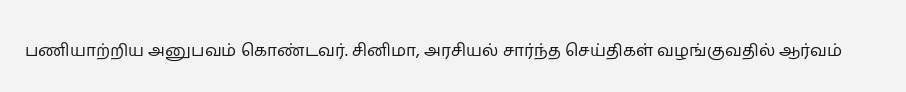பணியாற்றிய அனுபவம் கொண்டவர். சினிமா, அரசியல் சார்ந்த செய்திகள் வழங்குவதில் ஆர்வம்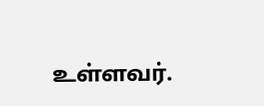உள்ளவர்.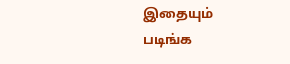இதையும் படிங்க